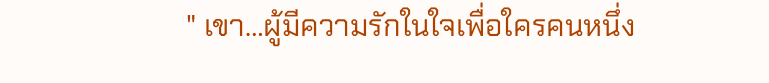" เขา…ผู้มีความรักในใจเพื่อใครคนหนึ่ง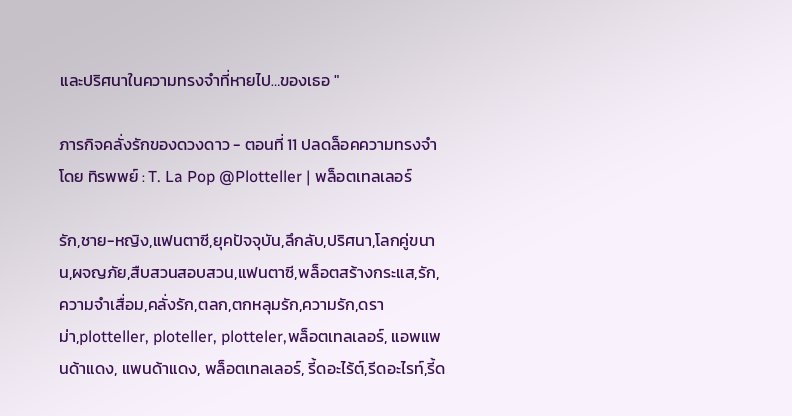และปริศนาในความทรงจำที่หายไป…ของเธอ "

ภารกิจคลั่งรักของดวงดาว - ตอนที่ 11 ปลดล็อคความทรงจำ โดย ทิรพพย์ : T. La Pop @Plotteller | พล็อตเทลเลอร์

รัก,ชาย-หญิง,แฟนตาซี,ยุคปัจจุบัน,ลึกลับ,ปริศนา,โลกคู่ขนาน,ผจญภัย,สืบสวนสอบสวน,แฟนตาซี,พล็อตสร้างกระแส,รัก,ความจำเสื่อม,คลั่งรัก,ตลก,ตกหลุมรัก,ความรัก,ดราม่า,plotteller, ploteller, plotteler,พล็อตเทลเลอร์, แอพแพนด้าแดง, แพนด้าแดง, พล็อตเทลเลอร์, รี้ดอะไร้ต์,รีดอะไรท์,รี้ด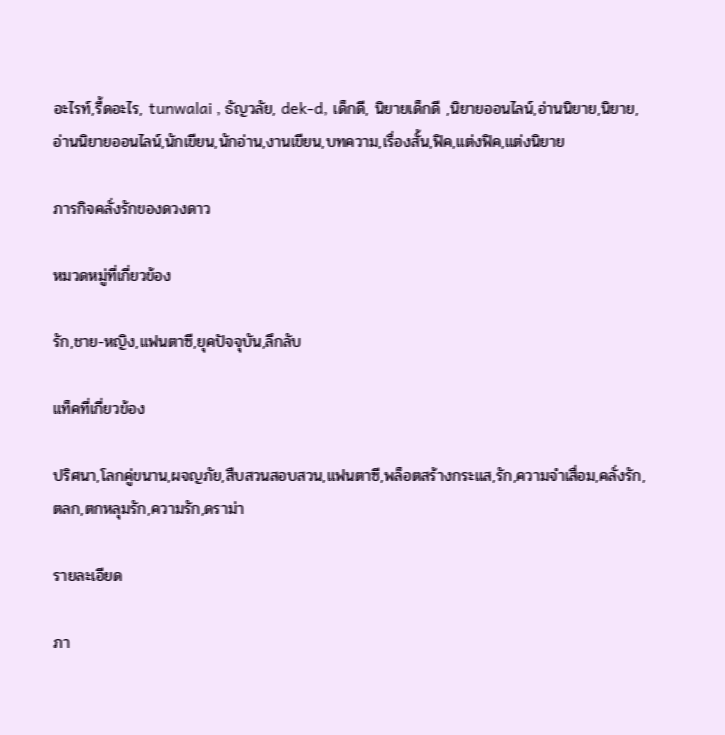อะไรท์,รี้ดอะไร, tunwalai , ธัญวลัย, dek-d, เด็กดี, นิยายเด็กดี ,นิยายออนไลน์,อ่านนิยาย,นิยาย,อ่านนิยายออนไลน์,นักเขียน,นักอ่าน,งานเขียน,บทความ,เรื่องสั้น,ฟิค,แต่งฟิค,แต่งนิยาย

ภารกิจคลั่งรักของดวงดาว

หมวดหมู่ที่เกี่ยวข้อง

รัก,ชาย-หญิง,แฟนตาซี,ยุคปัจจุบัน,ลึกลับ

แท็คที่เกี่ยวข้อง

ปริศนา,โลกคู่ขนาน,ผจญภัย,สืบสวนสอบสวน,แฟนตาซี,พล็อตสร้างกระแส,รัก,ความจำเสื่อม,คลั่งรัก,ตลก,ตกหลุมรัก,ความรัก,ดราม่า

รายละเอียด

ภา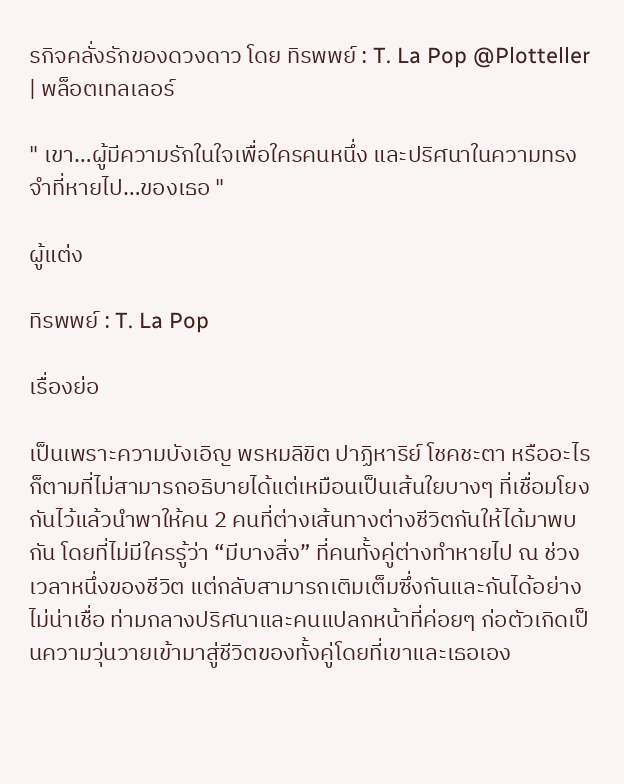รกิจคลั่งรักของดวงดาว โดย ทิรพพย์ : T. La Pop @Plotteller | พล็อตเทลเลอร์

" เขา…ผู้มีความรักในใจเพื่อใครคนหนึ่ง และปริศนาในความทรงจำที่หายไป…ของเธอ "

ผู้แต่ง

ทิรพพย์ : T. La Pop

เรื่องย่อ

เป็นเพราะความบังเอิญ พรหมลิขิต ปาฏิหาริย์ โชคชะตา หรืออะไรก็ตามที่ไม่สามารถอธิบายได้แต่เหมือนเป็นเส้นใยบางๆ ที่เชื่อมโยงกันไว้แล้วนำพาให้คน 2 คนที่ต่างเส้นทางต่างชีวิตกันให้ได้มาพบกัน โดยที่ไม่มีใครรู้ว่า “มีบางสิ่ง” ที่คนทั้งคู่ต่างทำหายไป ณ ช่วงเวลาหนึ่งของชีวิต แต่กลับสามารถเติมเต็มซึ่งกันและกันได้อย่างไม่น่าเชื่อ ท่ามกลางปริศนาและคนแปลกหน้าที่ค่อยๆ ก่อตัวเกิดเป็นความวุ่นวายเข้ามาสู่ชีวิตของทั้งคู่โดยที่เขาและเธอเอง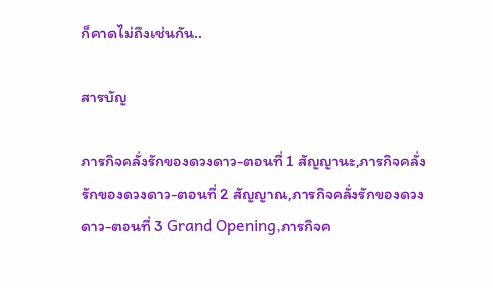ก็คาดไม่ถึงเช่นกัน..

สารบัญ

ภารกิจคลั่งรักของดวงดาว-ตอนที่ 1 สัญญานะ,ภารกิจคลั่งรักของดวงดาว-ตอนที่ 2 สัญญาณ,ภารกิจคลั่งรักของดวงดาว-ตอนที่ 3 Grand Opening,ภารกิจค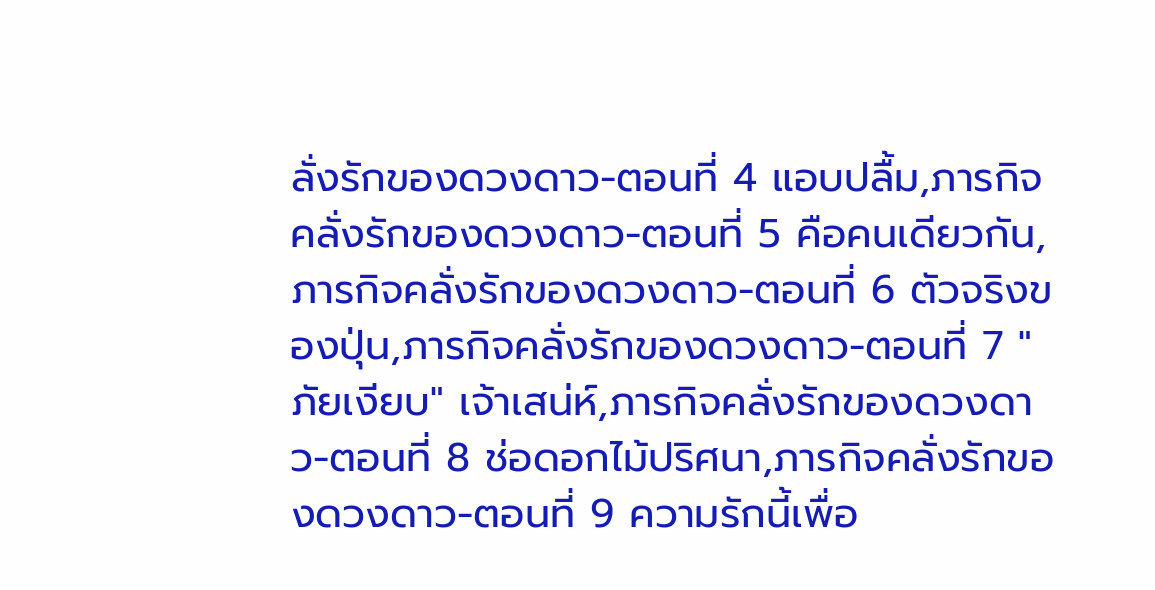ลั่งรักของดวงดาว-ตอนที่ 4 แอบปลื้ม,ภารกิจคลั่งรักของดวงดาว-ตอนที่ 5 คือคนเดียวกัน,ภารกิจคลั่งรักของดวงดาว-ตอนที่ 6 ตัวจริงของปุ่น,ภารกิจคลั่งรักของดวงดาว-ตอนที่ 7 "ภัยเงียบ" เจ้าเสน่ห์,ภารกิจคลั่งรักของดวงดาว-ตอนที่ 8 ช่อดอกไม้ปริศนา,ภารกิจคลั่งรักของดวงดาว-ตอนที่ 9 ความรักนี้เพื่อ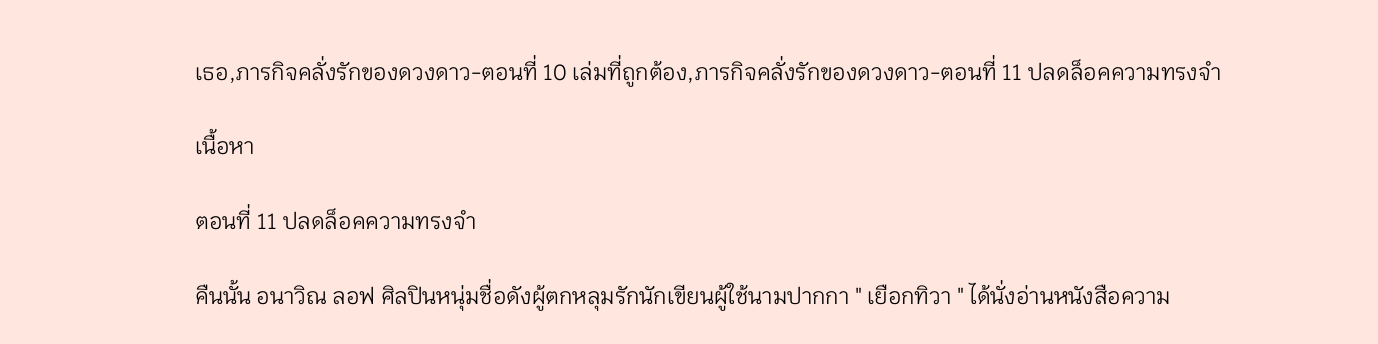เธอ,ภารกิจคลั่งรักของดวงดาว-ตอนที่ 10 เล่มที่ถูกต้อง,ภารกิจคลั่งรักของดวงดาว-ตอนที่ 11 ปลดล็อคความทรงจำ

เนื้อหา

ตอนที่ 11 ปลดล็อคความทรงจำ

คืนนั้น อนาวิณ ลอฟ ศิลปินหนุ่มชื่อดังผู้ตกหลุมรักนักเขียนผู้ใช้นามปากกา " เยือกทิวา " ได้นั่งอ่านหนังสือความ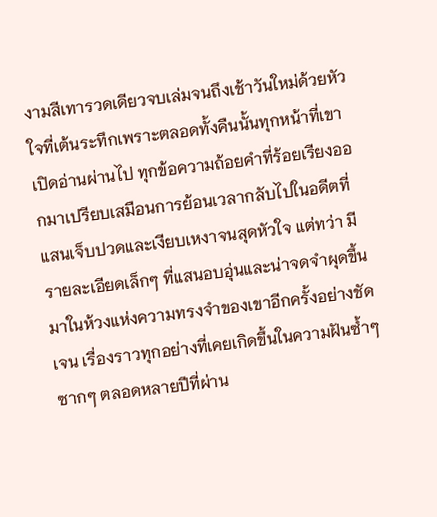งามสีเทารวดเดียวจบเล่มจนถึงเช้าวันใหม่ด้วยหัวใจที่เต้นระทึกเพราะตลอดทั้งคืนนั้นทุกหน้าที่เขาเปิดอ่านผ่านไป ทุกข้อความถ้อยคำที่ร้อยเรียงออกมาเปรียบเสมือนการย้อนเวลากลับไปในอดีตที่แสนเจ็บปวดและเงียบเหงาจนสุดหัวใจ แต่ทว่า มีรายละเอียดเล็กๆ ที่แสนอบอุ่นและน่าจดจำผุดขึ้นมาในห้วงแห่งความทรงจำของเขาอีกครั้งอย่างชัดเจน เรื่องราวทุกอย่างที่เคยเกิดขึ้นในความฝันซ้ำๆ ซากๆ ตลอดหลายปีที่ผ่าน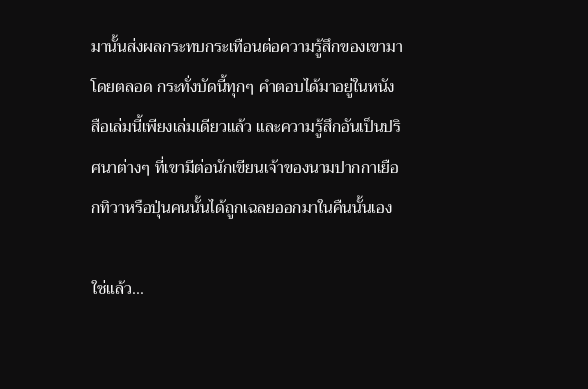มานั้นส่งผลกระทบกระเทือนต่อความรู้สึกของเขามาโดยตลอด กระทั่งบัดนี้ทุกๆ คำตอบได้มาอยู่ในหนังสือเล่มนี้เพียงเล่มเดียวแล้ว และความรู้สึกอันเป็นปริศนาต่างๆ ที่เขามีต่อนักเขียนเจ้าของนามปากกาเยือกทิวาหรือปุ่นคนนั้นได้ถูกเฉลยออกมาในคืนนั้นเอง

ใช่แล้ว...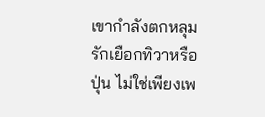เขากำลังตกหลุมรักเยือกทิวาหรือปุ่น ไม่ใช่เพียงเพ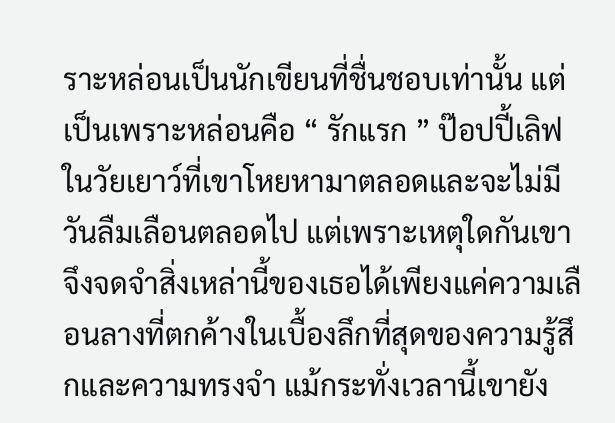ราะหล่อนเป็นนักเขียนที่ชื่นชอบเท่านั้น แต่เป็นเพราะหล่อนคือ “ รักแรก ” ป๊อปปี้เลิฟในวัยเยาว์ที่เขาโหยหามาตลอดและจะไม่มีวันลืมเลือนตลอดไป แต่เพราะเหตุใดกันเขาจึงจดจำสิ่งเหล่านี้ของเธอได้เพียงแค่ความเลือนลางที่ตกค้างในเบื้องลึกที่สุดของความรู้สึกและความทรงจำ แม้กระทั่งเวลานี้เขายัง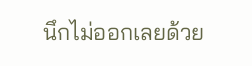นึกไม่ออกเลยด้วย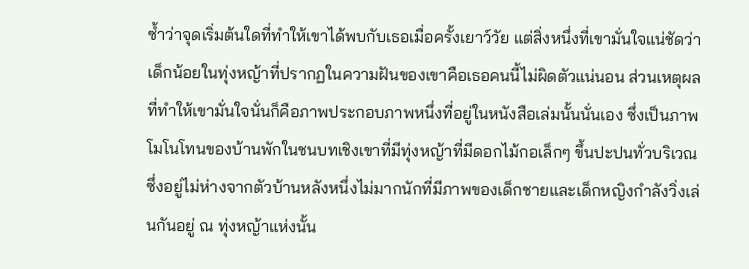ซ้ำว่าจุดเริ่มต้นใดที่ทำให้เขาได้พบกับเธอเมื่อครั้งเยาว์วัย แต่สิ่งหนึ่งที่เขามั่นใจแน่ชัดว่าเด็กน้อยในทุ่งหญ้าที่ปรากฏในความฝันของเขาคือเธอคนนี้ไม่ผิดตัวแน่นอน ส่วนเหตุผลที่ทำให้เขามั่นใจนั่นก็คือภาพประกอบภาพหนึ่งที่อยู่ในหนังสือเล่มนั้นนั่นเอง ซึ่งเป็นภาพโมโนโทนของบ้านพักในชนบทเชิงเขาที่มีทุ่งหญ้าที่มีดอกไม้กอเล็กๆ ขึ้นปะปนทั่วบริเวณซึ่งอยู่ไม่ห่างจากตัวบ้านหลังหนึ่งไม่มากนักที่มีภาพของเด็กชายและเด็กหญิงกำลังวิ่งเล่นกันอยู่ ณ ทุ่งหญ้าแห่งนั้น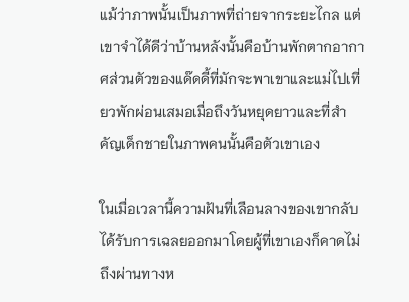แม้ว่าภาพนั้นเป็นภาพที่ถ่ายจากระยะไกล แต่เขาจำได้ดีว่าบ้านหลังนั้นคือบ้านพักตากอากาศส่วนตัวของแด๊ดดี้ที่มักจะพาเขาและแม่ไปเที่ยวพักผ่อนเสมอเมื่อถึงวันหยุดยาวและที่สำคัญเด็กชายในภาพคนนั้นคือตัวเขาเอง

ในเมื่อเวลานี้ความฝันที่เลือนลางของเขากลับได้รับการเฉลยออกมาโดยผู้ที่เขาเองก็คาดไม่ถึงผ่านทางห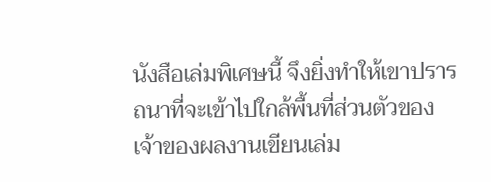นังสือเล่มพิเศษนี้ จึงยิ่งทำให้เขาปรารถนาที่จะเข้าไปใกล้พื้นที่ส่วนตัวของเจ้าของผลงานเขียนเล่ม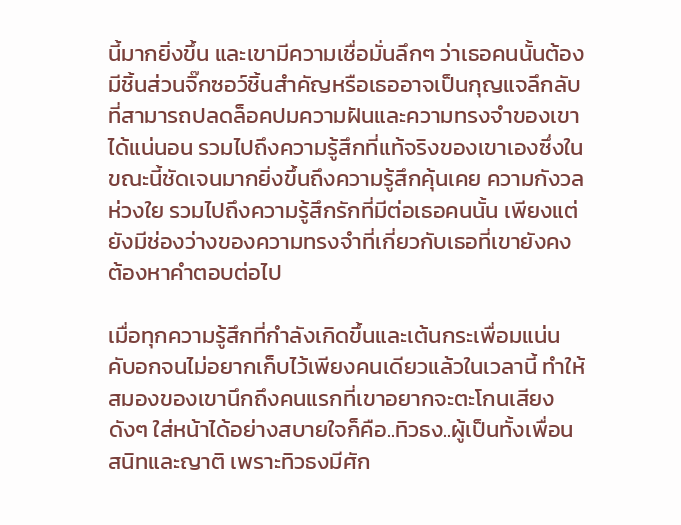นี้มากยิ่งขึ้น และเขามีความเชื่อมั่นลึกๆ ว่าเธอคนนั้นต้องมีชิ้นส่วนจิ๊กซอว์ชิ้นสำคัญหรือเธออาจเป็นกุญแจลึกลับที่สามารถปลดล็อคปมความฝันและความทรงจำของเขาได้แน่นอน รวมไปถึงความรู้สึกที่แท้จริงของเขาเองซึ่งในขณะนี้ชัดเจนมากยิ่งขึ้นถึงความรู้สึกคุ้นเคย ความกังวลห่วงใย รวมไปถึงความรู้สึกรักที่มีต่อเธอคนนั้น เพียงแต่ยังมีช่องว่างของความทรงจำที่เกี่ยวกับเธอที่เขายังคงต้องหาคำตอบต่อไป

เมื่อทุกความรู้สึกที่กำลังเกิดขึ้นและเต้นกระเพื่อมแน่นคับอกจนไม่อยากเก็บไว้เพียงคนเดียวแล้วในเวลานี้ ทำให้สมองของเขานึกถึงคนแรกที่เขาอยากจะตะโกนเสียงดังๆ ใส่หน้าได้อย่างสบายใจก็คือ..ทิวธง..ผู้เป็นทั้งเพื่อนสนิทและญาติ เพราะทิวธงมีศัก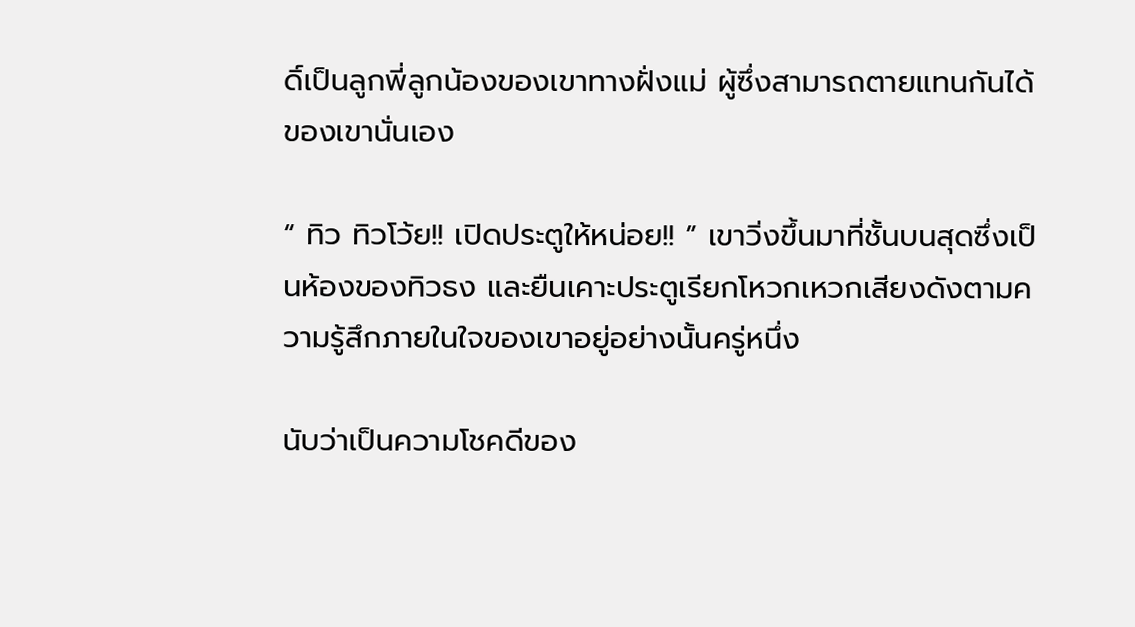ดิ์เป็นลูกพี่ลูกน้องของเขาทางฝั่งแม่ ผู้ซึ่งสามารถตายแทนกันได้ของเขานั่นเอง

“ ทิว ทิวโว้ย!! เปิดประตูให้หน่อย!! ” เขาวิ่งขึ้นมาที่ชั้นบนสุดซึ่งเป็นห้องของทิวธง และยืนเคาะประตูเรียกโหวกเหวกเสียงดังตามความรู้สึกภายในใจของเขาอยู่อย่างนั้นครู่หนึ่ง

นับว่าเป็นความโชคดีของ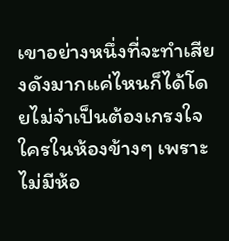เขาอย่างหนึ่งที่จะทำเสียงดังมากแค่ไหนก็ได้โดยไม่จำเป็นต้องเกรงใจใครในห้องข้างๆ เพราะไม่มีห้อ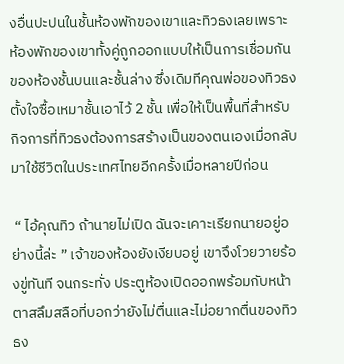งอื่นปะปนในชั้นห้องพักของเขาและทิวธงเลยเพราะห้องพักของเขาทั้งคู่ถูกออกแบบให้เป็นการเชื่อมกันของห้องชั้นบนและชั้นล่าง ซึ่งเดิมทีคุณพ่อของทิวธงตั้งใจซื้อเหมาชั้นเอาไว้ 2 ชั้น เพื่อให้เป็นพื้นที่สำหรับกิจการที่ทิวธงต้องการสร้างเป็นของตนเองเมื่อกลับมาใช้ชีวิตในประเทศไทยอีกครั้งเมื่อหลายปีก่อน

 “ ไอ้คุณทิว ถ้านายไม่เปิด ฉันจะเคาะเรียกนายอยู่อย่างนี้ล่ะ ” เจ้าของห้องยังเงียบอยู่ เขาจึงโวยวายร้องขู่ทันที จนกระทั่ง ประตูห้องเปิดออกพร้อมกับหน้าตาสลึมสลือที่บอกว่ายังไม่ตื่นและไม่อยากตื่นของทิวธง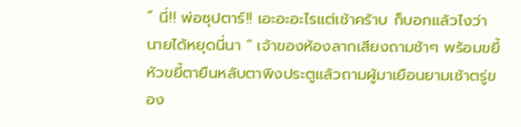“ นี่!! พ่อซุปตาร์!! เอะอะอะไรแต่เช้าคร้าบ ก็บอกแล้วไงว่านายได้หยุดนี่นา " เจ้าของห้องลากเสียงถามช้าๆ พร้อมขยี้หัวขยี้ตายืนหลับตาพิงประตูแล้วถามผู้มาเยือนยามเช้าตรู่ของ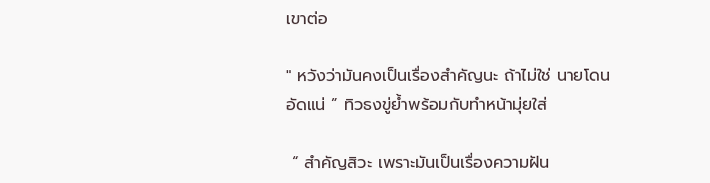เขาต่อ

" หวังว่ามันคงเป็นเรื่องสำคัญนะ ถ้าไม่ใช่ นายโดนอัดแน่ ” ทิวธงขู่ย้ำพร้อมกับทำหน้ามุ่ยใส่

 “ สำคัญสิวะ เพราะมันเป็นเรื่องความฝัน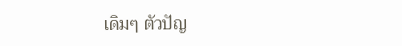เดิมๆ ตัวปัญ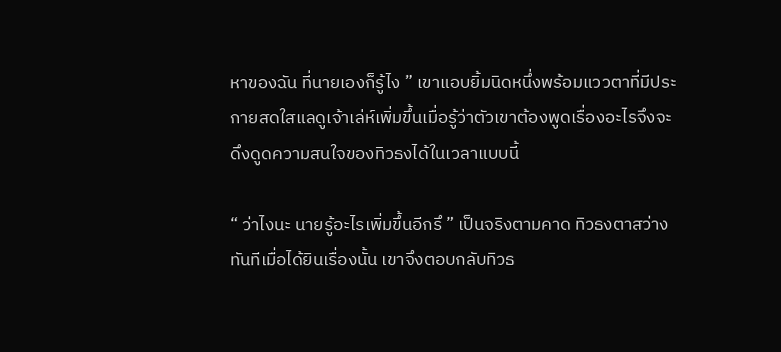หาของฉัน ที่นายเองก็รู้ไง ” เขาแอบยิ้มนิดหนึ่งพร้อมแววตาที่มีประกายสดใสแลดูเจ้าเล่ห์เพิ่มขึ้นเมื่อรู้ว่าตัวเขาต้องพูดเรื่องอะไรจึงจะดึงดูดความสนใจของทิวธงได้ในเวลาแบบนี้

“ ว่าไงนะ นายรู้อะไรเพิ่มขึ้นอีกรึ ” เป็นจริงตามคาด ทิวธงตาสว่างทันทีเมื่อได้ยินเรื่องนั้น เขาจึงตอบกลับทิวธ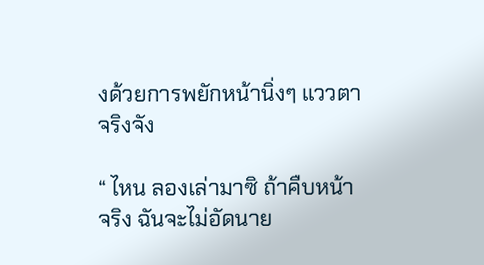งด้วยการพยักหน้านิ่งๆ แววตาจริงจัง

“ ไหน ลองเล่ามาซิ ถ้าคืบหน้าจริง ฉันจะไม่อัดนาย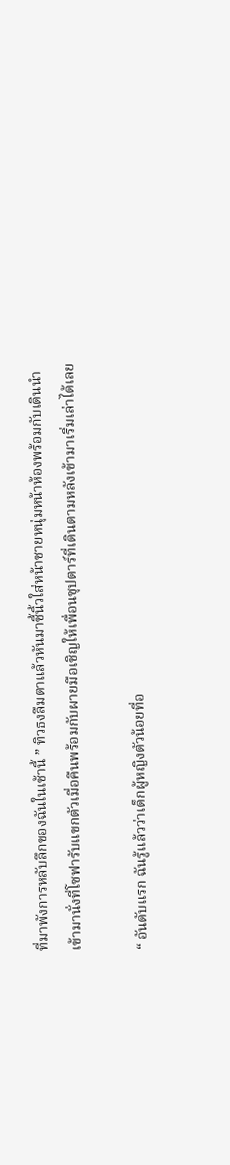ที่มาพังการหลับลึกของฉันในเช้านี้ ” ทิวธงลืมตาแล้วหันมาชี้นิ้วใส่หน้าชายหนุ่มหน้าห้องพร้อมกับเดินนำเข้ามานั่งที่โซฟารับแขกตัวเมื่อคืนพร้อมกับผายมือเชิญให้เพื่อนซุปตาร์ที่เดินตามหลังเข้ามาเริ่มเล่าได้เลย

“ อันดับแรก ฉันรู้แล้วว่าเด็กผู้หญิงตัวน้อยที่อ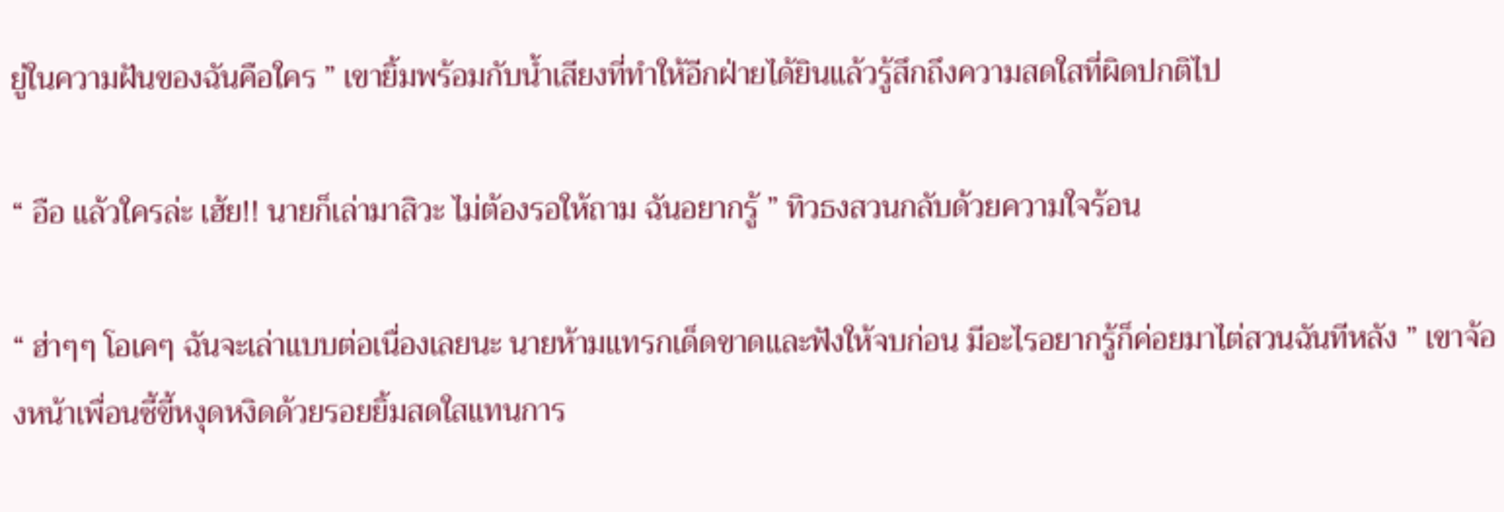ยู่ในความฝันของฉันคือใคร ” เขายิ้มพร้อมกับน้ำเสียงที่ทำให้อีกฝ่ายได้ยินแล้วรู้สึกถึงความสดใสที่ผิดปกติไป

“ อือ แล้วใครล่ะ เฮ้ย!! นายก็เล่ามาสิวะ ไม่ต้องรอให้ถาม ฉันอยากรู้ ” ทิวธงสวนกลับด้วยความใจร้อน

“ ฮ่าๆๆ โอเคๆ ฉันจะเล่าแบบต่อเนื่องเลยนะ นายห้ามแทรกเด็ดขาดและฟังให้จบก่อน มีอะไรอยากรู้ก็ค่อยมาไต่สวนฉันทีหลัง ” เขาจ้องหน้าเพื่อนซี้ขี้หงุดหงิดด้วยรอยยิ้มสดใสแทนการ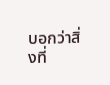บอกว่าสิ่งที่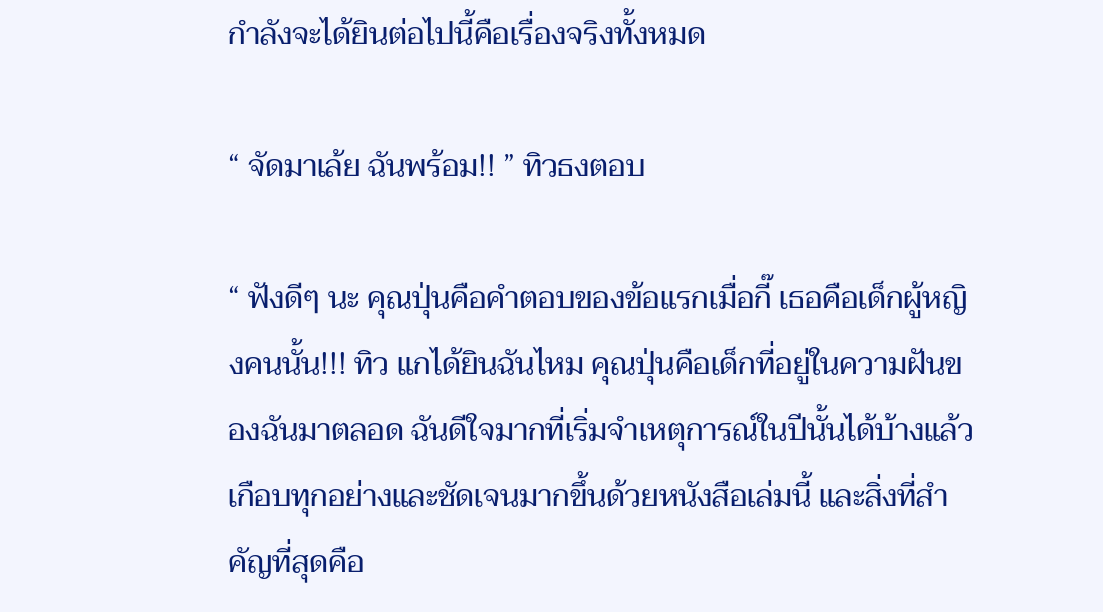กำลังจะได้ยินต่อไปนี้คือเรื่องจริงทั้งหมด

“ จัดมาเล้ย ฉันพร้อม!! ” ทิวธงตอบ

“ ฟังดีๆ นะ คุณปุ่นคือคำตอบของข้อแรกเมื่อกี๊ เธอคือเด็กผู้หญิงคนนั้น!!! ทิว แกได้ยินฉันไหม คุณปุ่นคือเด็กที่อยู่ในความฝันของฉันมาตลอด ฉันดีใจมากที่เริ่มจำเหตุการณ์ในปีนั้นได้บ้างแล้วเกือบทุกอย่างและชัดเจนมากขึ้นด้วยหนังสือเล่มนี้ และสิ่งที่สำคัญที่สุดคือ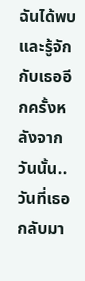ฉันได้พบและรู้จักกับเธออีกครั้งหลังจากวันนั้น..วันที่เธอกลับมา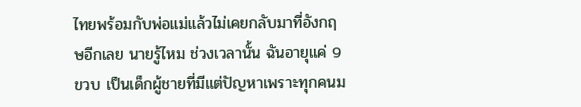ไทยพร้อมกับพ่อแม่แล้วไม่เคยกลับมาที่อังกฤษอีกเลย นายรู้ไหม ช่วงเวลานั้น ฉันอายุแค่ 9 ขวบ เป็นเด็กผู้ชายที่มีแต่ปัญหาเพราะทุกคนม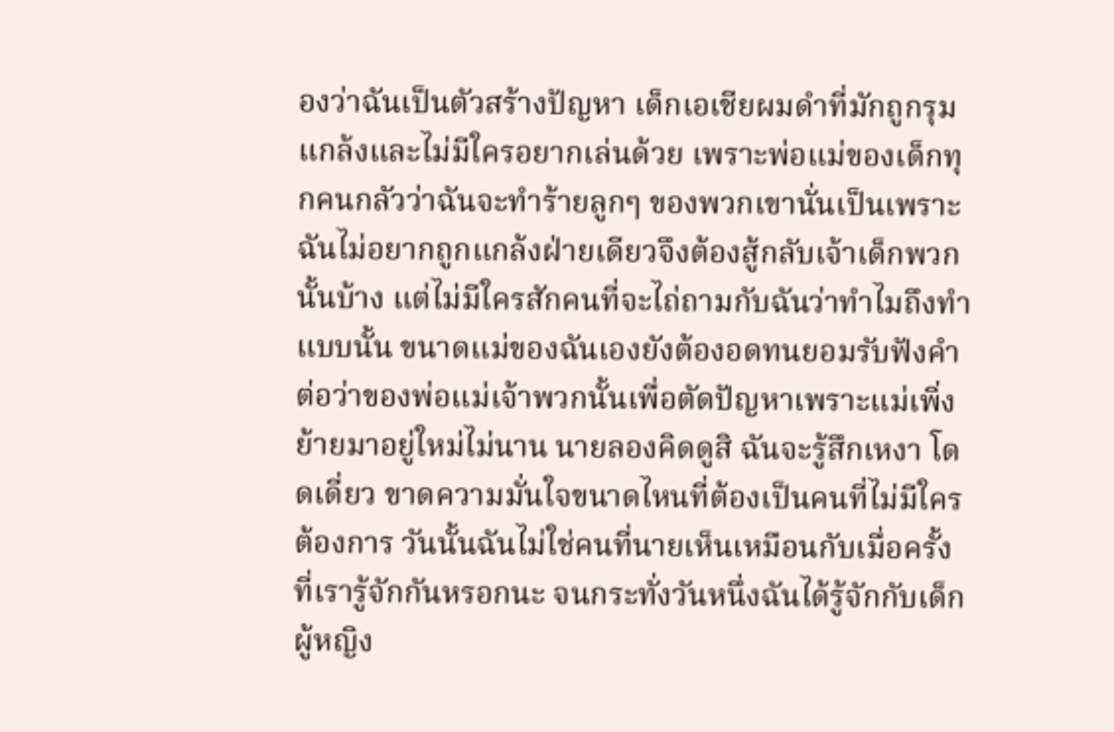องว่าฉันเป็นตัวสร้างปัญหา เด็กเอเชียผมดำที่มักถูกรุมแกล้งและไม่มีใครอยากเล่นด้วย เพราะพ่อแม่ของเด็กทุกคนกลัวว่าฉันจะทำร้ายลูกๆ ของพวกเขานั่นเป็นเพราะฉันไม่อยากถูกแกล้งฝ่ายเดียวจึงต้องสู้กลับเจ้าเด็กพวกนั้นบ้าง แต่ไม่มีใครสักคนที่จะไถ่ถามกับฉันว่าทำไมถึงทำแบบนั้น ขนาดแม่ของฉันเองยังต้องอดทนยอมรับฟังคำต่อว่าของพ่อแม่เจ้าพวกนั้นเพื่อตัดปัญหาเพราะแม่เพิ่งย้ายมาอยู่ใหม่ไม่นาน นายลองคิดดูสิ ฉันจะรู้สึกเหงา โดดเดี่ยว ขาดความมั่นใจขนาดไหนที่ต้องเป็นคนที่ไม่มีใครต้องการ วันนั้นฉันไม่ใช่คนที่นายเห็นเหมือนกับเมื่อครั้งที่เรารู้จักกันหรอกนะ จนกระทั่งวันหนึ่งฉันได้รู้จักกับเด็กผู้หญิง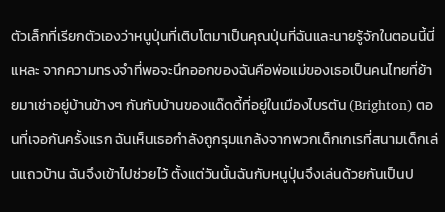ตัวเล็กที่เรียกตัวเองว่าหนูปุ่นที่เติบโตมาเป็นคุณปุ่นที่ฉันและนายรู้จักในตอนนี้นี่แหละ จากความทรงจำที่พอจะนึกออกของฉันคือพ่อแม่ของเธอเป็นคนไทยที่ย้ายมาเช่าอยู่บ้านข้างๆ กันกับบ้านของแด๊ดดี้ที่อยู่ในเมืองไบรตัน (Brighton) ตอนที่เจอกันครั้งแรก ฉันเห็นเธอกำลังถูกรุมแกล้งจากพวกเด็กเกเรที่สนามเด็กเล่นแถวบ้าน ฉันจึงเข้าไปช่วยไว้ ตั้งแต่วันนั้นฉันกับหนูปุ่นจึงเล่นด้วยกันเป็นป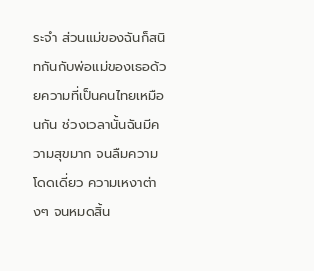ระจำ ส่วนแม่ของฉันก็สนิทกันกับพ่อแม่ของเธอด้วยความที่เป็นคนไทยเหมือนกัน ช่วงเวลานั้นฉันมีความสุขมาก จนลืมความโดดเดี่ยว ความเหงาต่างๆ จนหมดสิ้น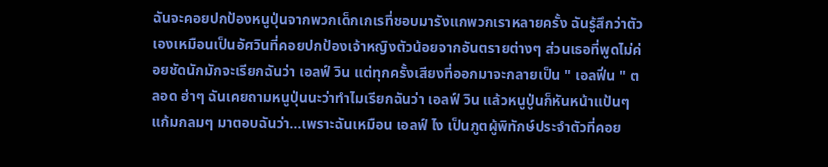ฉันจะคอยปกป้องหนูปุ่นจากพวกเด็กเกเรที่ชอบมารังแกพวกเราหลายครั้ง ฉันรู้สึกว่าตัวเองเหมือนเป็นอัศวินที่คอยปกป้องเจ้าหญิงตัวน้อยจากอันตรายต่างๆ ส่วนเธอที่พูดไม่ค่อยชัดนักมักจะเรียกฉันว่า เอลฟ์ วิน แต่ทุกครั้งเสียงที่ออกมาจะกลายเป็น " เอลฟิ่น " ตลอด ฮ่าๆ ฉันเคยถามหนูปุ่นนะว่าทำไมเรียกฉันว่า เอลฟ์ วิน แล้วหนูปู่นก็หันหน้าแป้นๆ แก้มกลมๆ มาตอบฉันว่า...เพราะฉันเหมือน เอลฟ์ ไง เป็นภูตผู้พิทักษ์ประจำตัวที่คอย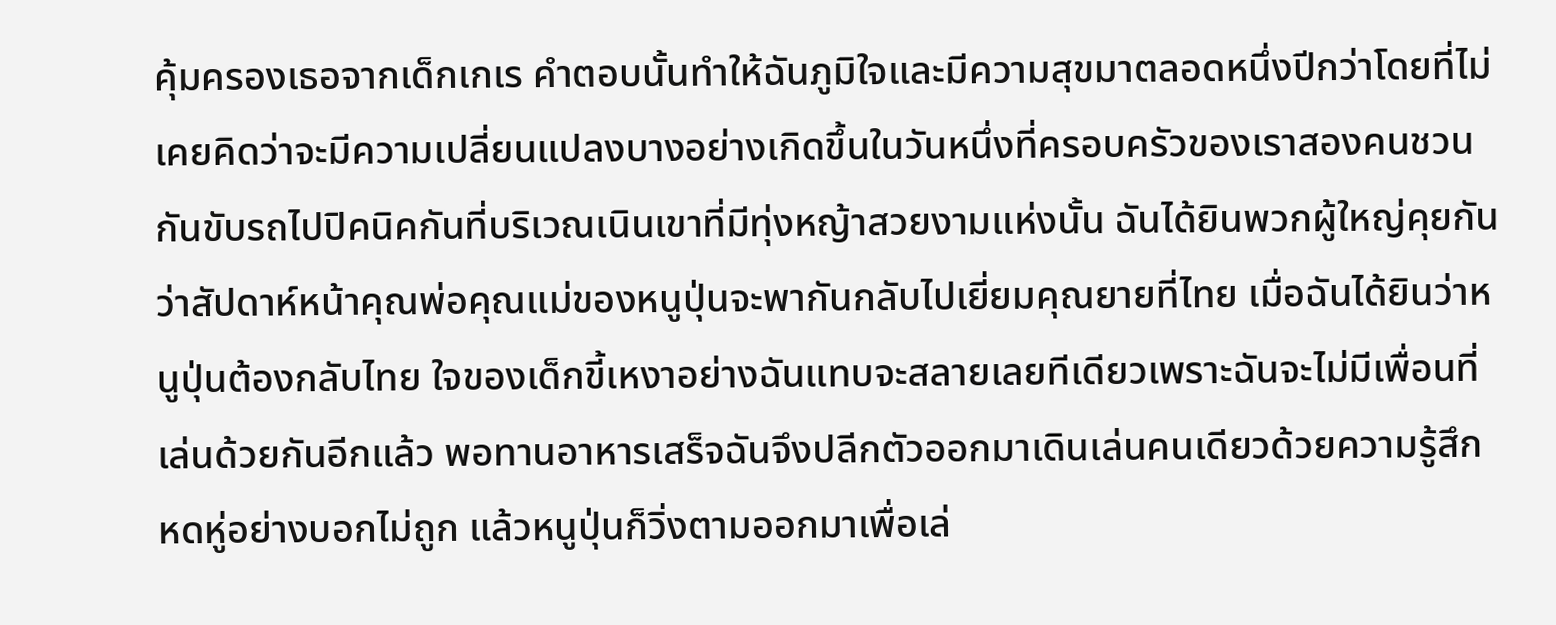คุ้มครองเธอจากเด็กเกเร คำตอบนั้นทำให้ฉันภูมิใจและมีความสุขมาตลอดหนึ่งปีกว่าโดยที่ไม่เคยคิดว่าจะมีความเปลี่ยนแปลงบางอย่างเกิดขึ้นในวันหนึ่งที่ครอบครัวของเราสองคนชวนกันขับรถไปปิคนิคกันที่บริเวณเนินเขาที่มีทุ่งหญ้าสวยงามแห่งนั้น ฉันได้ยินพวกผู้ใหญ่คุยกันว่าสัปดาห์หน้าคุณพ่อคุณแม่ของหนูปุ่นจะพากันกลับไปเยี่ยมคุณยายที่ไทย เมื่อฉันได้ยินว่าหนูปุ่นต้องกลับไทย ใจของเด็กขี้เหงาอย่างฉันแทบจะสลายเลยทีเดียวเพราะฉันจะไม่มีเพื่อนที่เล่นด้วยกันอีกแล้ว พอทานอาหารเสร็จฉันจึงปลีกตัวออกมาเดินเล่นคนเดียวด้วยความรู้สึกหดหู่อย่างบอกไม่ถูก แล้วหนูปุ่นก็วิ่งตามออกมาเพื่อเล่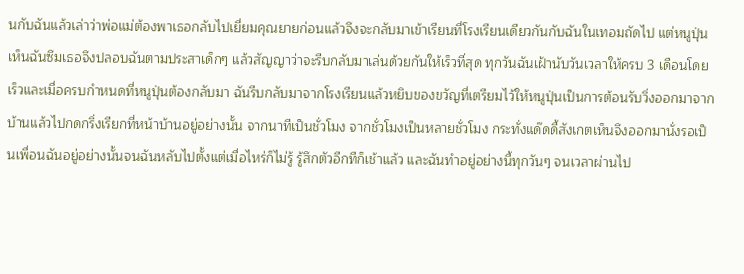นกับฉันแล้วเล่าว่าพ่อแม่ต้องพาเธอกลับไปเยี่ยมคุณยายก่อนแล้วจึงจะกลับมาเข้าเรียนที่โรงเรียนเดียวกันกับฉันในเทอมถัดไป แต่หนูปุ่นเห็นฉันซึมเธอจึงปลอบฉันตามประสาเด็กๆ แล้วสัญญาว่าจะรีบกลับมาเล่นด้วยกันให้เร็วที่สุด ทุกวันฉันเฝ้านับวันเวลาให้ครบ 3 เดือนโดยเร็วและเมื่อครบกำหนดที่หนูปุ่นต้องกลับมา ฉันรีบกลับมาจากโรงเรียนแล้วหยิบของขวัญที่เตรียมไว้ให้หนูปุ่นเป็นการต้อนรับวิ่งออกมาจากบ้านแล้วไปกดกริ่งเรียกที่หน้าบ้านอยู่อย่างนั้น จากนาทีเป็นชั่วโมง จากชั่วโมงเป็นหลายชั่วโมง กระทั่งแด๊ดดี้สังเกตเห็นจึงออกมานั่งรอเป็นเพื่อนฉันอยู่อย่างนั้นจนฉันหลับไปตั้งแต่เมื่อไหร่ก็ไม่รู้ รู้สึกตัวอีกทีก็เช้าแล้ว และฉันทำอยู่อย่างนี้ทุกวันๆ จนเวลาผ่านไป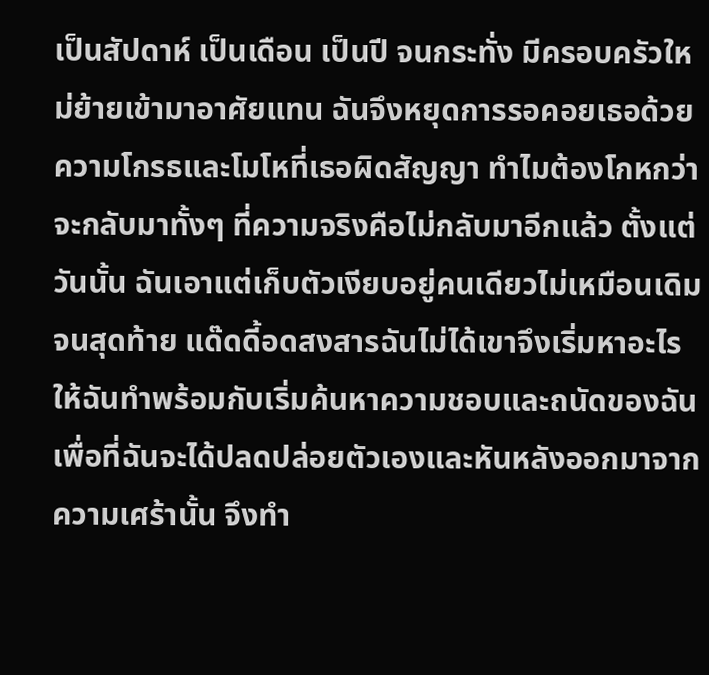เป็นสัปดาห์ เป็นเดือน เป็นปี จนกระทั่ง มีครอบครัวใหม่ย้ายเข้ามาอาศัยแทน ฉันจึงหยุดการรอคอยเธอด้วยความโกรธและโมโหที่เธอผิดสัญญา ทำไมต้องโกหกว่าจะกลับมาทั้งๆ ที่ความจริงคือไม่กลับมาอีกแล้ว ตั้งแต่วันนั้น ฉันเอาแต่เก็บตัวเงียบอยู่คนเดียวไม่เหมือนเดิม จนสุดท้าย แด๊ดดี้อดสงสารฉันไม่ได้เขาจึงเริ่มหาอะไรให้ฉันทำพร้อมกับเริ่มค้นหาความชอบและถนัดของฉัน เพื่อที่ฉันจะได้ปลดปล่อยตัวเองและหันหลังออกมาจากความเศร้านั้น จึงทำ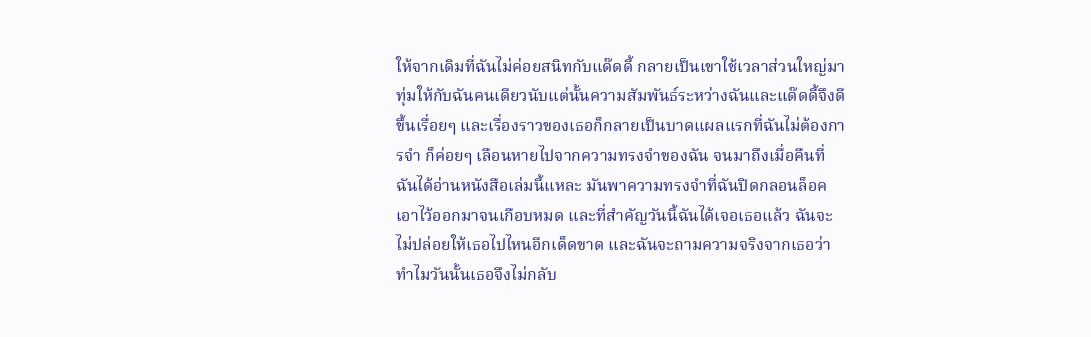ให้จากเดิมที่ฉันไม่ค่อยสนิทกับแด๊ดดี้ กลายเป็นเขาใช้เวลาส่วนใหญ่มาทุ่มให้กับฉันคนเดียวนับแต่นั้นความสัมพันธ์ระหว่างฉันและแด๊ดดี้จึงดีขึ้นเรื่อยๆ และเรื่องราวของเธอก็กลายเป็นบาดแผลแรกที่ฉันไม่ต้องการจำ ก็ค่อยๆ เลือนหายไปจากความทรงจำของฉัน จนมาถึงเมื่อคืนที่ฉันได้อ่านหนังสือเล่มนี้แหละ มันพาความทรงจำที่ฉันปิดกลอนล็อคเอาไว้ออกมาจนเกือบหมด และที่สำคัญวันนี้ฉันได้เจอเธอแล้ว ฉันจะไม่ปล่อยให้เธอไปไหนอีกเด็ดขาด และฉันจะถามความจริงจากเธอว่าทำไมวันนั้นเธอจึงไม่กลับ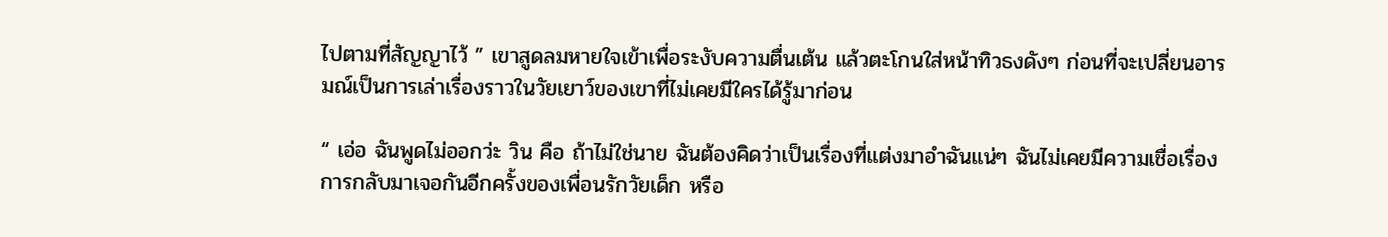ไปตามที่สัญญาไว้ ” เขาสูดลมหายใจเข้าเพื่อระงับความตื่นเต้น แล้วตะโกนใส่หน้าทิวธงดังๆ ก่อนที่จะเปลี่ยนอารมณ์เป็นการเล่าเรื่องราวในวัยเยาว์ของเขาที่ไม่เคยมีใครได้รู้มาก่อน

“ เอ่อ ฉันพูดไม่ออกว่ะ วิน คือ ถ้าไม่ใช่นาย ฉันต้องคิดว่าเป็นเรื่องที่แต่งมาอำฉันแน่ๆ ฉันไม่เคยมีความเชื่อเรื่อง การกลับมาเจอกันอีกครั้งของเพื่อนรักวัยเด็ก หรือ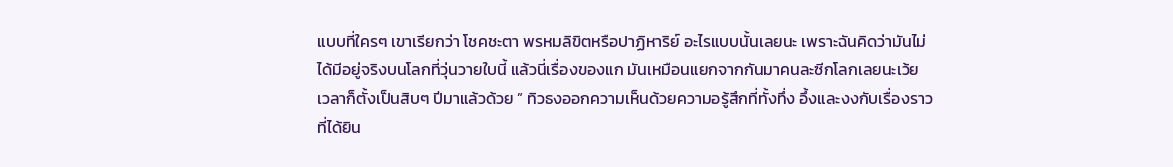แบบที่ใครๆ เขาเรียกว่า โชคชะตา พรหมลิขิตหรือปาฏิหาริย์ อะไรแบบนั้นเลยนะ เพราะฉันคิดว่ามันไม่ได้มีอยู่จริงบนโลกที่วุ่นวายใบนี้ แล้วนี่เรื่องของแก มันเหมือนแยกจากกันมาคนละซีกโลกเลยนะเว้ย เวลาก็ตั้งเป็นสิบๆ ปีมาแล้วด้วย ” ทิวธงออกความเห็นด้วยความอรู้สึกที่ทั้งทึ่ง อึ้งและงงกับเรื่องราวที่ได้ยิน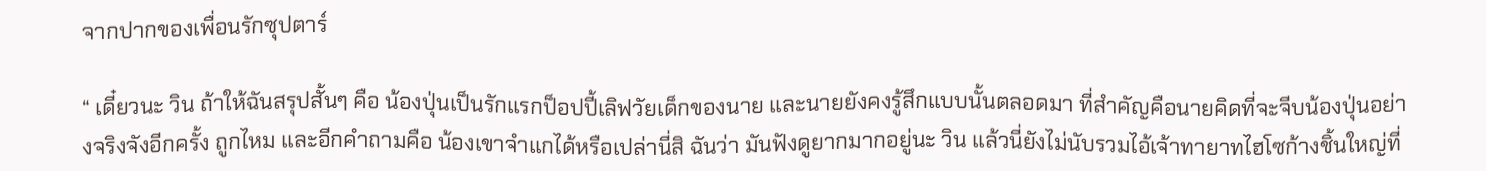จากปากของเพื่อนรักซุปตาร์

“ เดี๋ยวนะ วิน ถ้าให้ฉันสรุปสั้นๆ คือ น้องปุ่นเป็นรักแรกป็อปปี้เลิฟวัยเด็กของนาย และนายยังคงรู้สึกแบบนั้นตลอดมา ที่สำคัญคือนายคิดที่จะจีบน้องปุ่นอย่างจริงจังอีกครั้ง ถูกไหม และอีกคำถามคือ น้องเขาจำแกได้หรือเปล่านี่สิ ฉันว่า มันฟังดูยากมากอยู่นะ วิน แล้วนี่ยังไม่นับรวมไอ้เจ้าทายาทไฮโซก้างชิ้นใหญ่ที่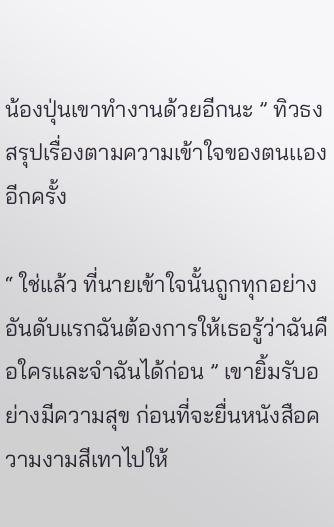น้องปุ่นเขาทำงานด้วยอีกนะ ” ทิวธงสรุปเรื่องตามความเข้าใจของตนเเองอีกครั้ง

“ ใช่แล้ว ที่นายเข้าใจนั้นถูกทุกอย่าง อันดับแรกฉันต้องการให้เธอรู้ว่าฉันคือใครและจำฉันได้ก่อน ” เขายิ้มรับอย่างมีความสุข ก่อนที่จะยื่นหนังสือความงามสีเทาไปให้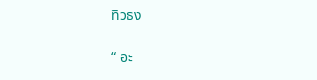ทิวธง

“ อะ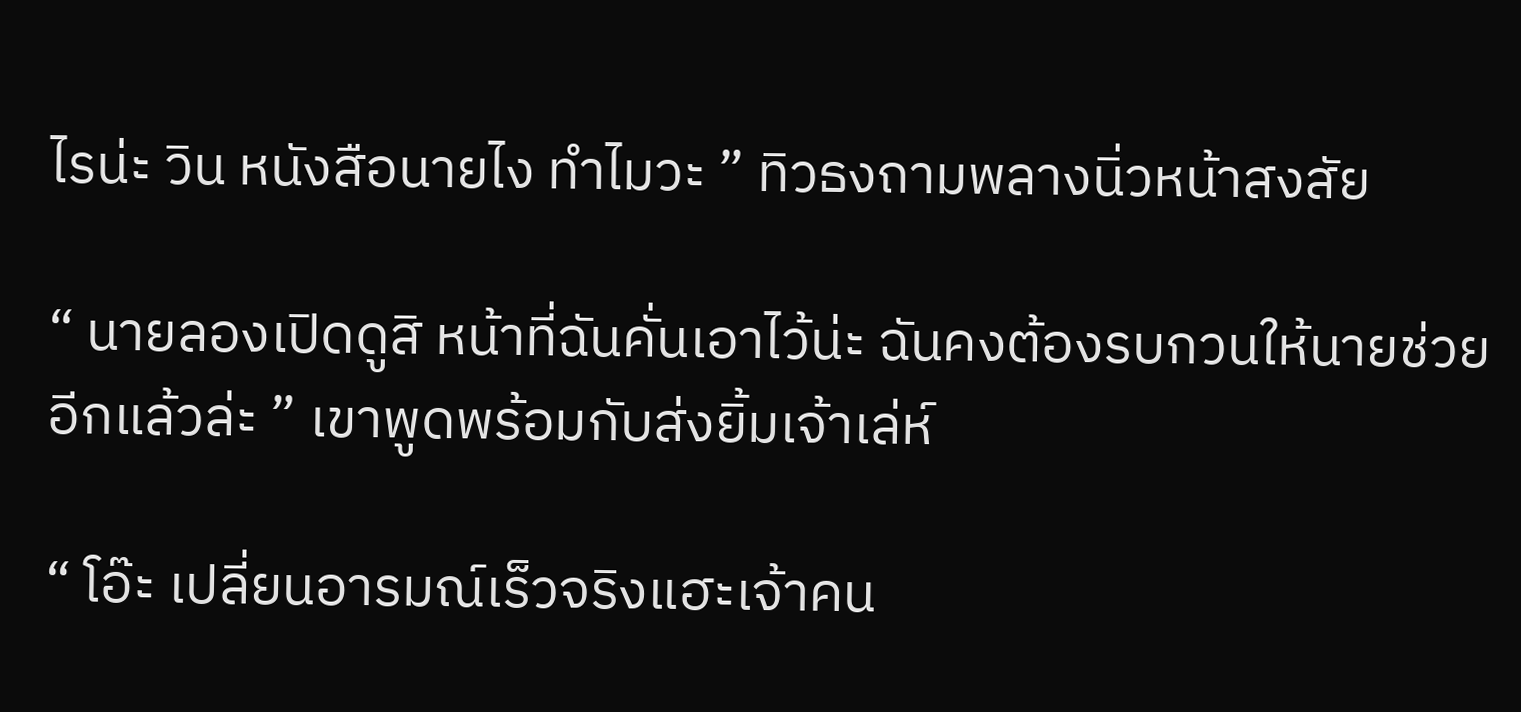ไรน่ะ วิน หนังสือนายไง ทำไมวะ ” ทิวธงถามพลางนิ่วหน้าสงสัย

“ นายลองเปิดดูสิ หน้าที่ฉันคั่นเอาไว้น่ะ ฉันคงต้องรบกวนให้นายช่วยอีกแล้วล่ะ ” เขาพูดพร้อมกับส่งยิ้มเจ้าเล่ห์

“ โอ๊ะ เปลี่ยนอารมณ์เร็วจริงแฮะเจ้าคน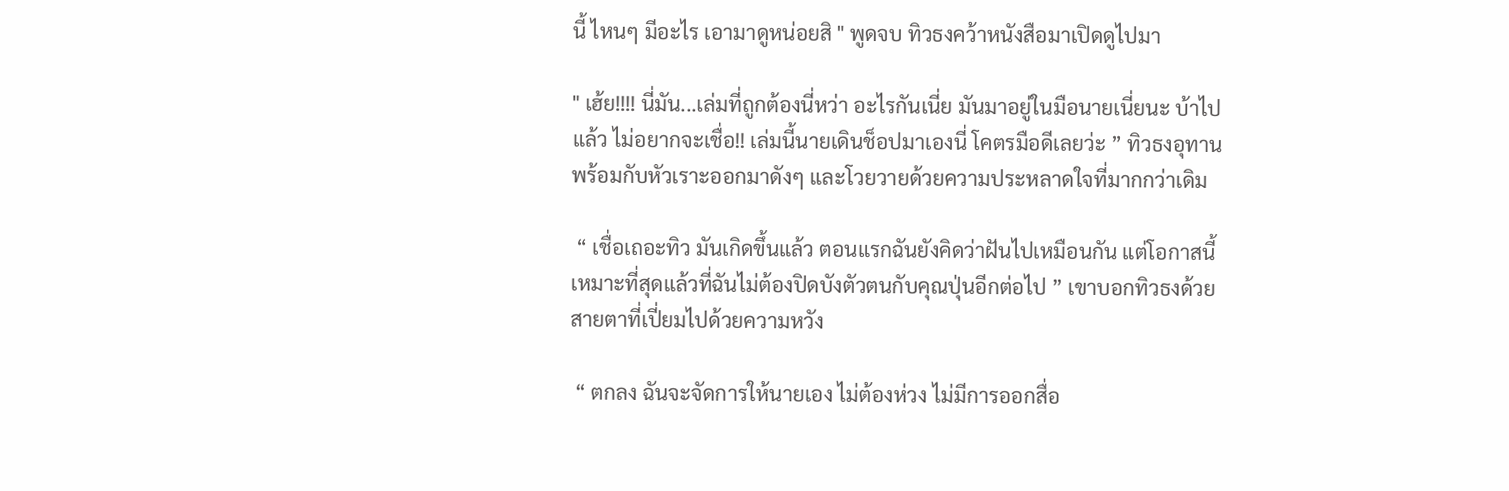นี้ ไหนๆ มีอะไร เอามาดูหน่อยสิ " พูดจบ ทิวธงคว้าหนังสือมาเปิดดูไปมา

" เฮ้ย!!!! นี่มัน...เล่มที่ถูกต้องนี่หว่า อะไรกันเนี่ย มันมาอยู่ในมือนายเนี่ยนะ บ้าไปแล้ว ไม่อยากจะเชื่อ!! เล่มนี้นายเดินช็อปมาเองนี่ โคตรมือดีเลยว่ะ ” ทิวธงอุทานพร้อมกับหัวเราะออกมาดังๆ และโวยวายด้วยความประหลาดใจที่มากกว่าเดิม

 “ เชื่อเถอะทิว มันเกิดขึ้นแล้ว ตอนแรกฉันยังคิดว่าฝันไปเหมือนกัน แต่โอกาสนี้เหมาะที่สุดแล้วที่ฉันไม่ต้องปิดบังตัวตนกับคุณปุ่นอีกต่อไป ” เขาบอกทิวธงด้วยสายตาที่เปี่ยมไปด้วยความหวัง

 “ ตกลง ฉันจะจัดการให้นายเอง ไม่ต้องห่วง ไม่มีการออกสื่อ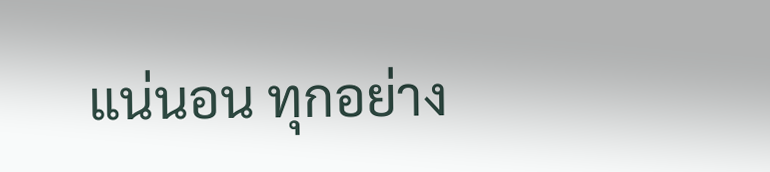แน่นอน ทุกอย่าง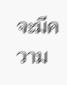จะมีความ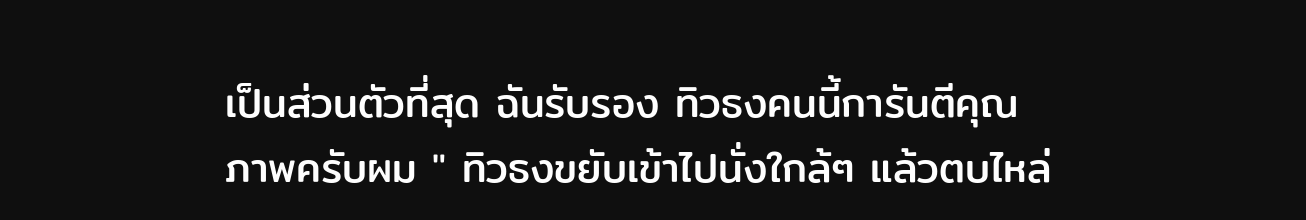เป็นส่วนตัวที่สุด ฉันรับรอง ทิวธงคนนี้การันตีคุณภาพครับผม " ทิวธงขยับเข้าไปนั่งใกล้ๆ แล้วตบไหล่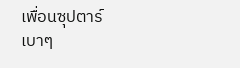เพื่อนซุปตาร์เบาๆ